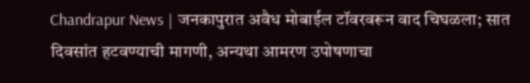Chandrapur News | जनकापुरात अवैध मोबाईल टॉवरवरून वाद चिघळला; सात दिवसांत हटवण्याची मागणी, अन्यथा आमरण उपोषणाचा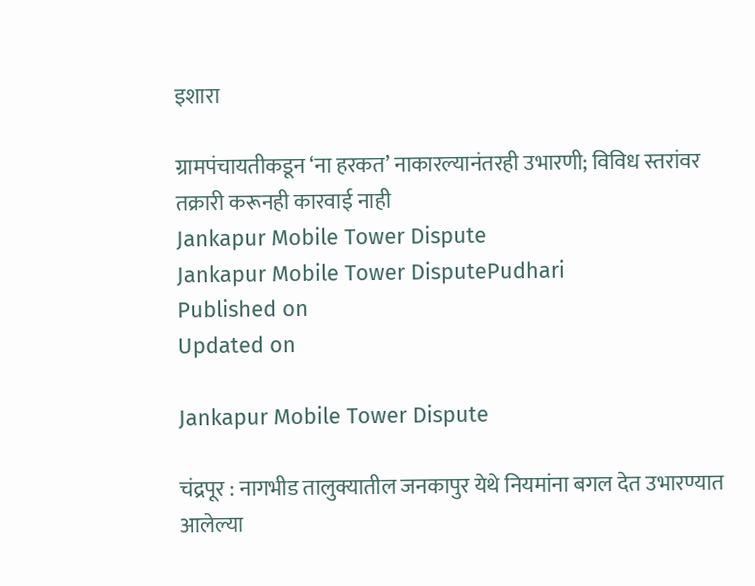इशारा

ग्रामपंचायतीकडून ‘ना हरकत’ नाकारल्यानंतरही उभारणी; विविध स्तरांवर तक्रारी करूनही कारवाई नाही
Jankapur Mobile Tower Dispute
Jankapur Mobile Tower DisputePudhari
Published on
Updated on

Jankapur Mobile Tower Dispute

चंद्रपूर : नागभीड तालुक्यातील जनकापुर येथे नियमांना बगल देत उभारण्यात आलेल्या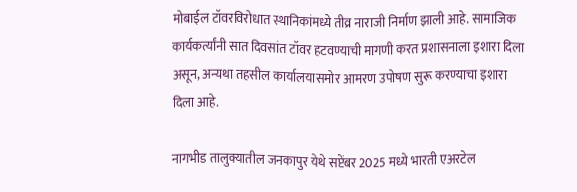मोबाईल टॉवरविरोधात स्थानिकांमध्ये तीव्र नाराजी निर्माण झाली आहे. सामाजिक कार्यकर्त्यांनी सात दिवसांत टॉवर हटवण्याची मागणी करत प्रशासनाला इशारा दिला असून, अन्यथा तहसील कार्यालयासमोर आमरण उपोषण सुरू करण्याचा इशारा दिला आहे.

नागभीड तालुक्यातील जनकापुर येथे सप्टेंबर 2025 मध्ये भारती एअरटेल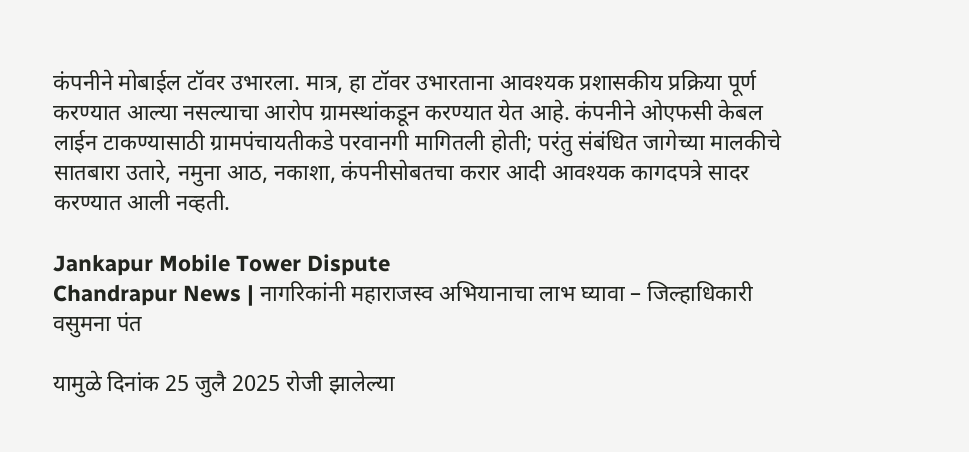कंपनीने मोबाईल टॉवर उभारला. मात्र, हा टॉवर उभारताना आवश्यक प्रशासकीय प्रक्रिया पूर्ण करण्यात आल्या नसल्याचा आरोप ग्रामस्थांकडून करण्यात येत आहे. कंपनीने ओएफसी केबल लाईन टाकण्यासाठी ग्रामपंचायतीकडे परवानगी मागितली होती; परंतु संबंधित जागेच्या मालकीचे सातबारा उतारे, नमुना आठ, नकाशा, कंपनीसोबतचा करार आदी आवश्यक कागदपत्रे सादर करण्यात आली नव्हती.

Jankapur Mobile Tower Dispute
Chandrapur News | नागरिकांनी महाराजस्व अभियानाचा लाभ घ्यावा – जिल्हाधिकारी वसुमना पंत

यामुळे दिनांक 25 जुलै 2025 रोजी झालेल्या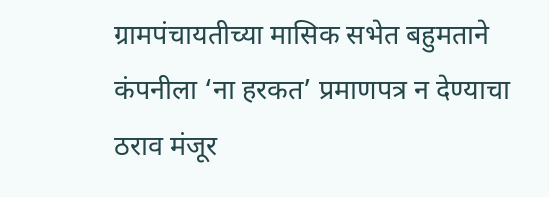ग्रामपंचायतीच्या मासिक सभेत बहुमताने कंपनीला ‘ना हरकत’ प्रमाणपत्र न देण्याचा ठराव मंजूर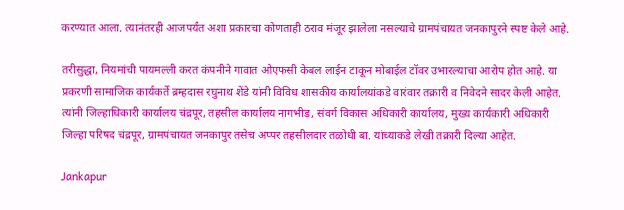करण्यात आला. त्यानंतरही आजपर्यंत अशा प्रकारचा कोणताही ठराव मंजूर झालेला नसल्याचे ग्रामपंचायत जनकापुरने स्पष्ट केले आहे.

तरीसुद्धा, नियमांची पायमल्ली करत कंपनीने गावात ओएफसी केबल लाईन टाकून मोबाईल टॉवर उभारल्याचा आरोप होत आहे. या प्रकरणी सामाजिक कार्यकर्ते ब्रम्हदास रघुनाथ शेंडे यांनी विविध शासकीय कार्यालयांकडे वारंवार तक्रारी व निवेदने सादर केली आहेत. त्यांनी जिल्हाधिकारी कार्यालय चंद्रपूर, तहसील कार्यालय नागभीड, संवर्ग विकास अधिकारी कार्यालय, मुख्य कार्यकारी अधिकारी जिल्हा परिषद चंद्रपूर, ग्रामपंचायत जनकापुर तसेच अप्पर तहसीलदार तळोधी बा. यांच्याकडे लेखी तक्रारी दिल्या आहेत.

Jankapur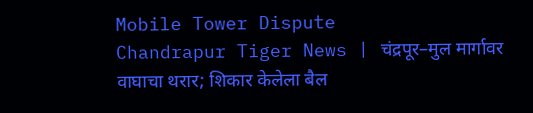Mobile Tower Dispute
Chandrapur Tiger News | चंद्रपूर–मुल मार्गावर वाघाचा थरार; शिकार केलेला बैल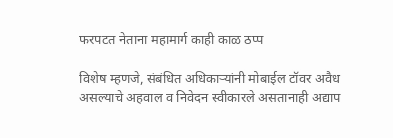फरपटत नेताना महामार्ग काही काळ ठप्प

विशेष म्हणजे, संबंधित अधिकाऱ्यांनी मोबाईल टॉवर अवैध असल्याचे अहवाल व निवेदन स्वीकारले असतानाही अद्याप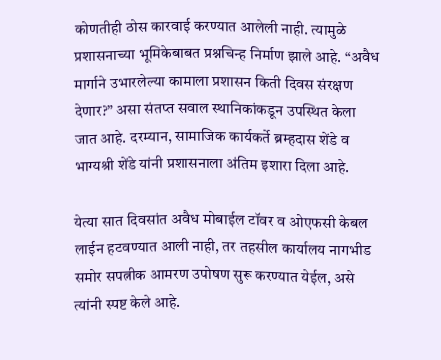कोणतीही ठोस कारवाई करण्यात आलेली नाही. त्यामुळे प्रशासनाच्या भूमिकेबाबत प्रश्नचिन्ह निर्माण झाले आहे. “अवैध मार्गाने उभारलेल्या कामाला प्रशासन किती दिवस संरक्षण देणार?” असा संतप्त सवाल स्थानिकांकडून उपस्थित केला जात आहे. दरम्यान, सामाजिक कार्यकर्ते ब्रम्हदास शेंडे व भाग्यश्री शेंडे यांनी प्रशासनाला अंतिम इशारा दिला आहे.

येत्या सात दिवसांत अवैध मोबाईल टॉवर व ओएफसी केबल लाईन हटवण्यात आली नाही, तर तहसील कार्यालय नागभीड समोर सपत्नीक आमरण उपोषण सुरू करण्यात येईल, असे त्यांनी स्पष्ट केले आहे.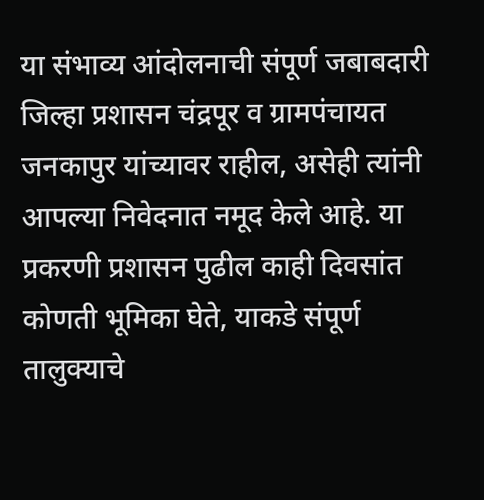या संभाव्य आंदोलनाची संपूर्ण जबाबदारी जिल्हा प्रशासन चंद्रपूर व ग्रामपंचायत जनकापुर यांच्यावर राहील, असेही त्यांनी आपल्या निवेदनात नमूद केले आहे. या प्रकरणी प्रशासन पुढील काही दिवसांत कोणती भूमिका घेते, याकडे संपूर्ण तालुक्याचे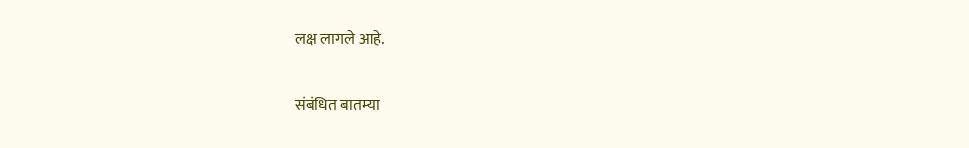लक्ष लागले आहे.

संबंधित बातम्या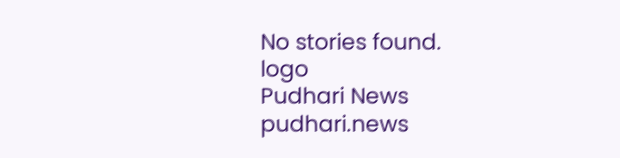No stories found.
logo
Pudhari News
pudhari.news